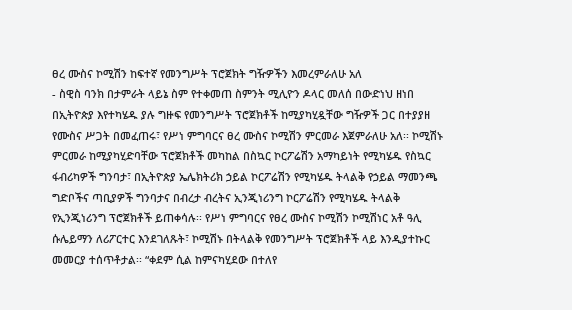ፀረ ሙስና ኮሚሽን ከፍተኛ የመንግሥት ፕሮጀክት ግዥዎችን እመረምራለሁ አለ
- ስዊስ ባንክ በታምራት ላይኔ ስም የተቀመጠ ስምንት ሚሊዮን ዶላር መለሰ በውድነህ ዘነበ በኢትዮጵያ እየተካሄዱ ያሉ ግዙፍ የመንግሥት ፕሮጀክቶች ከሚያካሂዷቸው ግዥዎች ጋር በተያያዘ የሙስና ሥጋት በመፈጠሩ፣ የሥነ ምግባርና ፀረ ሙስና ኮሚሽን ምርመራ እጀምራለሁ አለ፡፡ ኮሚሽኑ ምርመራ ከሚያካሂድባቸው ፕሮጀክቶች መካከል በስኳር ኮርፖሬሽን አማካይነት የሚካሄዱ የስኳር ፋብሪካዎች ግንባታ፣ በኢትዮጵያ ኤሌክትሪክ ኃይል ኮርፖሬሽን የሚካሄዱ ትላልቅ የኃይል ማመንጫ ግድቦችና ጣቢያዎች ግንባታና በብረታ ብረትና ኢንጂነሪንግ ኮርፖሬሽን የሚካሄዱ ትላልቅ የኢንጂነሪንግ ፕሮጀክቶች ይጠቀሳሉ፡፡ የሥነ ምግባርና የፀረ ሙስና ኮሚሽን ኮሚሽነር አቶ ዓሊ ሱሌይማን ለሪፖርተር እንደገለጹት፣ ኮሚሽኑ በትላልቅ የመንግሥት ፕሮጀክቶች ላይ እንዲያተኩር መመርያ ተሰጥቶታል፡፡ “ቀደም ሲል ከምናካሂደው በተለየ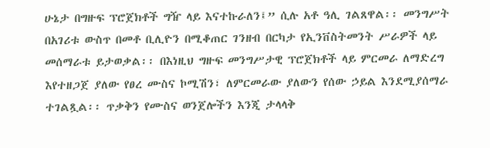ሁኔታ በግዙፍ ፕሮጀክቶች ግዥ ላይ እናተኩራለን፤” ሲሉ አቶ ዓሊ ገልጸዋል፡፡ መንግሥት በአገሪቱ ውስጥ በመቶ ቢሊዮን በሚቆጠር ገንዘብ በርካታ የኢንቨስትመንት ሥራዎች ላይ መሰማራቱ ይታወቃል፡፡ በእነዚህ ግዙፍ መንግሥታዊ ፕሮጀክቶች ላይ ምርመራ ለማድረግ እየተዘጋጀ ያለው የፀረ ሙስና ኮሚሽን፣ ለምርመራው ያለውን የሰው ኃይል እንደሚያሰማራ ተገልጿል፡፡ ጥቃቅን የሙስና ወንጀሎችን እንጂ ታላላቅ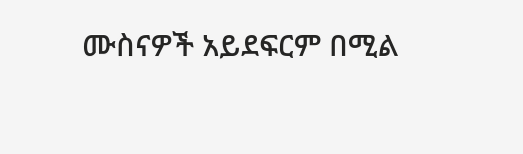ሙስናዎች አይደፍርም በሚል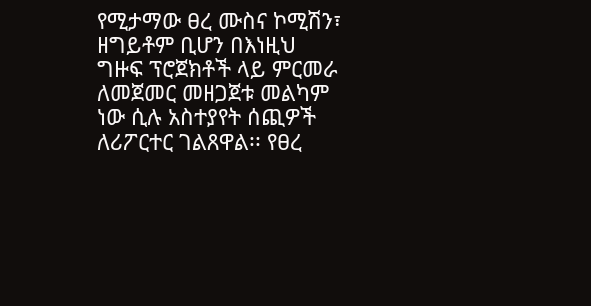የሚታማው ፀረ ሙስና ኮሚሽን፣ ዘግይቶም ቢሆን በእነዚህ ግዙፍ ፕሮጀክቶች ላይ ምርመራ ለመጀመር መዘጋጀቱ መልካም ነው ሲሉ አስተያየት ሰጪዎች ለሪፖርተር ገልጸዋል፡፡ የፀረ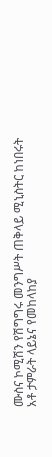ሙስና ኮሚሽን የሽግግሩ መንግሥት ጠቅላይ ሚኒስትር ከነበሩት አቶ ታምራት ላይኔና የመከላከያ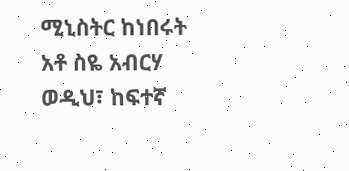ሚኒስትር ከነበሩት አቶ ስዬ አብርሃ ወዲህ፣ ከፍተኛ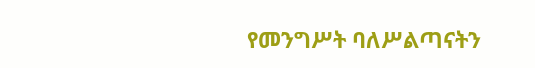የመንግሥት ባለሥልጣናትን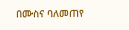በሙስና ባለመጠየ